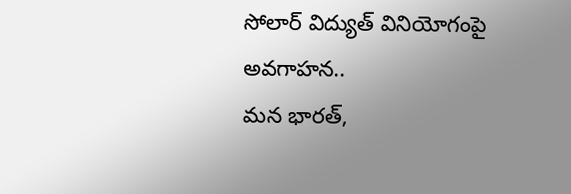సోలార్ విద్యుత్ వినియోగంపై అవగాహన..
మన భారత్,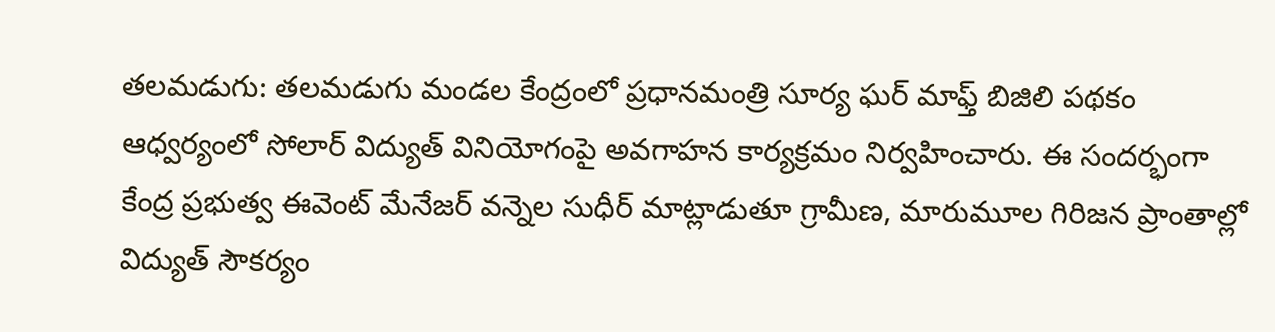తలమడుగు: తలమడుగు మండల కేంద్రంలో ప్రధానమంత్రి సూర్య ఘర్ మాఫ్త్ బిజిలి పథకం ఆధ్వర్యంలో సోలార్ విద్యుత్ వినియోగంపై అవగాహన కార్యక్రమం నిర్వహించారు. ఈ సందర్భంగా కేంద్ర ప్రభుత్వ ఈవెంట్ మేనేజర్ వన్నెల సుధీర్ మాట్లాడుతూ గ్రామీణ, మారుమూల గిరిజన ప్రాంతాల్లో విద్యుత్ సౌకర్యం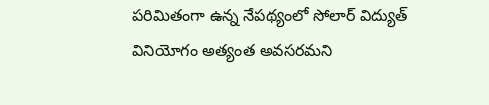పరిమితంగా ఉన్న నేపథ్యంలో సోలార్ విద్యుత్ వినియోగం అత్యంత అవసరమని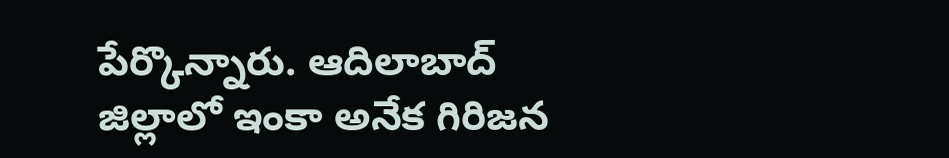పేర్కొన్నారు. ఆదిలాబాద్ జిల్లాలో ఇంకా అనేక గిరిజన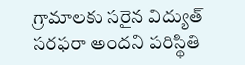గ్రామాలకు సరైన విద్యుత్ సరఫరా అందని పరిస్థితి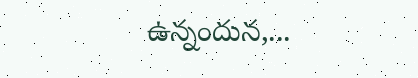ఉన్నందున,...